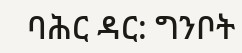ባሕር ዳር: ግንቦት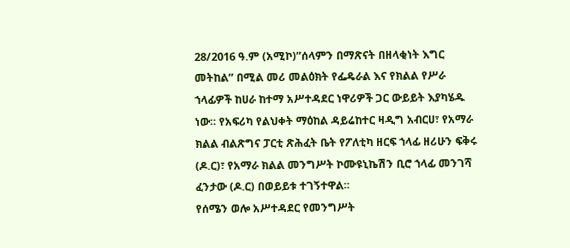28/2016 ዓ.ም (አሚኮ)”ሰላምን በማጽናት በዘላቂነት እግር መትከል” በሚል መሪ መልዕክት የፌዴራል እና የክልል የሥራ ኀላፊዎች ከሀራ ከተማ አሥተዳደር ነዋሪዎች ጋር ውይይት እያካሄዱ ነው። የአፍሪካ የልህቀት ማዕከል ዳይሬከተር ዛዲግ አብርሀ፣ የአማራ ክልል ብልጽግና ፓርቲ ጽሕፈት ቤት የፖለቲካ ዘርፍ ኀላፊ ዘሪሁን ፍቅሩ (ዶ.ር)፣ የአማራ ክልል መንግሥት ኮሙዩኒኬሽን ቢሮ ኀላፊ መንገሻ ፈንታው (ዶ.ር) በወይይቱ ተገኝተዋል።
የሰሜን ወሎ አሥተዳደር የመንግሥት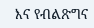እና የብልጽግና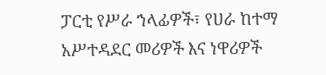ፓርቲ የሥራ ኀላፊዎች፣ የሀራ ከተማ አሥተዳደር መሪዎች እና ነዋሪዎች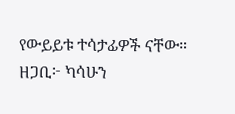የውይይቱ ተሳታፊዎች ናቸው።
ዘጋቢ፦ ካሳሁን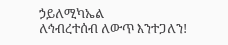ኃይለሚካኤል
ለኅብረተሰብ ለውጥ እንተጋለን!